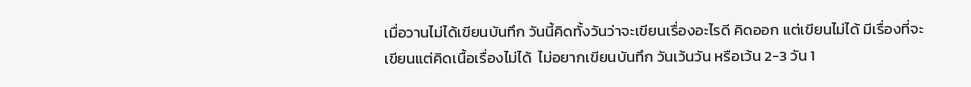เมื่อวานไม่ได้เขียนบันทึก วันนี้คิดทั้งวันว่าจะเขียนเรื่องอะไรดี คิดออก แต่เขียนไม่ได้ มีเรื่องที่จะเขียนแต่คิดเนื้อเรื่องไม่ได้  ไม่อยากเขียนบันทึก วันเว้นวัน หรือเว้น 2-3 วัน 1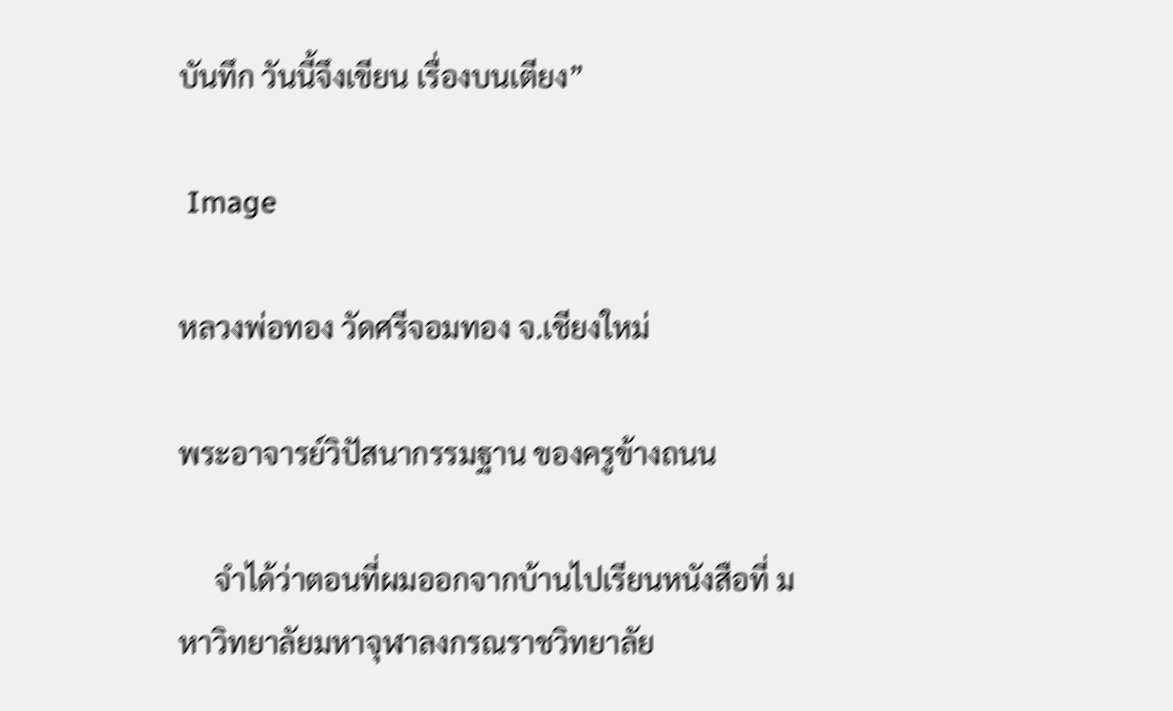บันทึก วันนี้จึงเขียน เรื่องบนเตียง”

 Image

หลวงพ่อทอง วัดศรีจอมทอง จ.เชียงใหม่

พระอาจารย์วิปัสนากรรมฐาน ของครูข้างถนน

     จำได้ว่าตอนที่ผมออกจากบ้านไปเรียนหนังสือที่ มหาวิทยาลัยมหาจุฬาลงกรณราชวิทยาลัย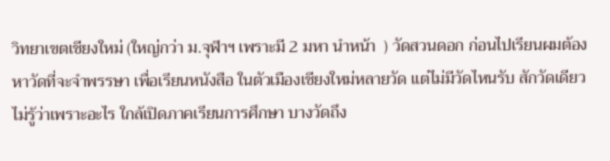วิทยาเขตเชียงใหม่ (ใหญ่กว่า ม.จุฬาฯ เพราะมี 2 มหา นำหน้า  ) วัดสวนดอก ก่อนไปเรียนผมต้องหาวัดที่จะจำพรรษา เพื่อเรียนหนังสือ ในตัวเมืองเชียงใหม่หลายวัด แต่ไม่มีวัดไหนรับ สักวัดเดียว ไม่รู้ว่าเพราะอะไร ใกล้เปิดภาคเรียนการศึกษา บางวัดถึง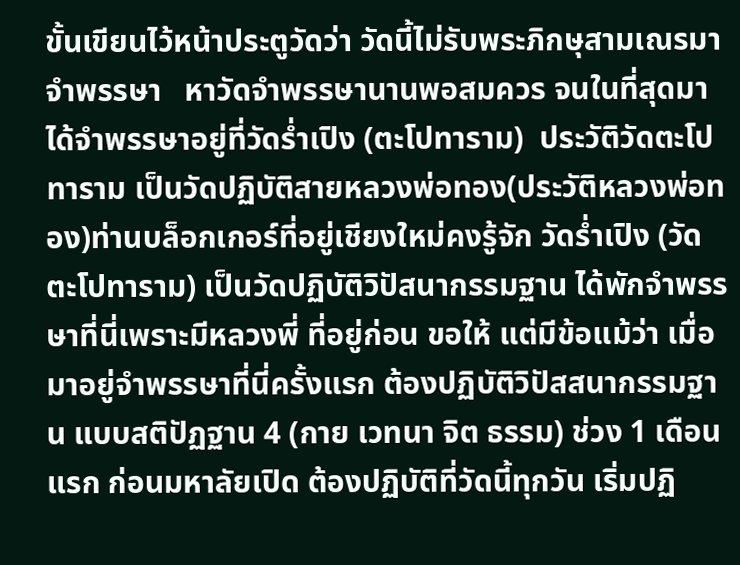ขั้นเขียนไว้หน้าประตูวัดว่า วัดนี้ไม่รับพระภิกษุสามเณรมาจำพรรษา   หาวัดจำพรรษานานพอสมควร จนในที่สุดมาได้จำพรรษาอยู่ที่วัดร่ำเปิง (ตะโปทาราม)  ประวัติวัดตะโปทาราม เป็นวัดปฏิบัติสายหลวงพ่อทอง(ประวัติหลวงพ่อทอง)ท่านบล็อกเกอร์ที่อยู่เชียงใหม่คงรู้จัก วัดร่ำเปิง (วัดตะโปทาราม) เป็นวัดปฏิบัติวิปัสนากรรมฐาน ได้พักจำพรรษาที่นี่เพราะมีหลวงพี่ ที่อยู่ก่อน ขอให้ แต่มีข้อแม้ว่า เมื่อมาอยู่จำพรรษาที่นี่ครั้งแรก ต้องปฏิบัติวิปัสสนากรรมฐาน แบบสติปัฏฐาน 4 (กาย เวทนา จิต ธรรม) ช่วง 1 เดือนแรก ก่อนมหาลัยเปิด ต้องปฏิบัติที่วัดนี้ทุกวัน เริ่มปฏิ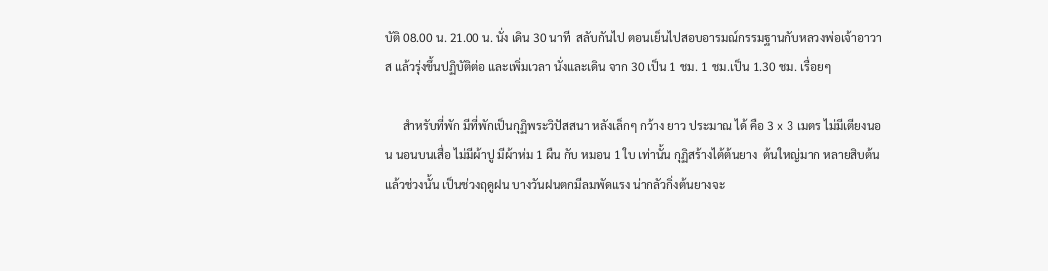บัติ 08.00 น. 21.00 น. นั่ง เดิน 30 นาที  สลับกันไป ตอนเย็นไปสอบอารมณ์กรรมฐานกับหลวงพ่อเจ้าอาวาส แล้วรุ่งขึ้นปฏิบัติต่อ และเพิ่มเวลา นั่งและเดิน จาก 30 เป็น 1 ชม. 1 ชม.เป็น 1.30 ชม. เรื่อยๆ

      สำหรับที่พัก มีที่พักเป็นกุฏิพระวิปัสสนา หลังเล็กๆ กว้าง ยาว ประมาณ ได้ คือ 3 x 3 เมตร ไม่มีเตียงนอน นอนบนเสื่อ ไม่มีผ้าปู มีผ้าห่ม 1 ผืน กับ หมอน 1 ใบ เท่านั้น กุฏิสร้างไต้ต้นยาง  ต้นใหญ่มาก หลายสิบต้น แล้วช่วงนั้น เป็นช่วงฤดูฝน บางวันฝนตกมีลมพัดแรง น่ากลัวกิ่งต้นยางจะ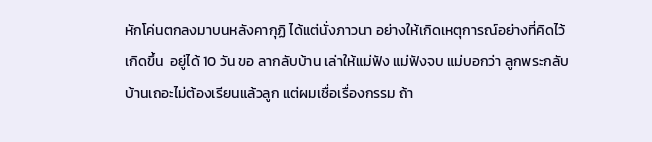หักโค่นตกลงมาบนหลังคากุฏิ ได้แต่นั่งภาวนา อย่างให้เกิดเหตุการณ์อย่างที่คิดไว้เกิดขึ้น  อยู่ได้ 10 วัน ขอ ลากลับบ้าน เล่าให้แม่ฟัง แม่ฟังจบ แม่บอกว่า ลูกพระกลับบ้านเถอะไม่ต้องเรียนแล้วลูก แต่ผมเชื่อเรื่องกรรม ถ้า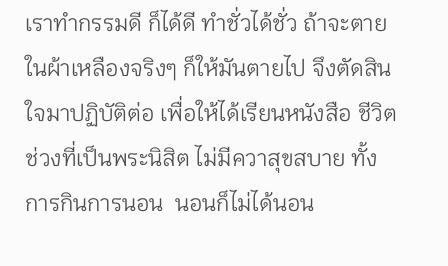เราทำกรรมดี ก็ได้ดี ทำชั่วได้ชั่ว ถ้าจะตายในผ้าเหลืองจริงๆ ก็ให้มันตายไป จึงตัดสินใจมาปฏิบัติต่อ เพื่อให้ได้เรียนหนังสือ ชีวิตช่วงที่เป็นพระนิสิต ไม่มีควาสุขสบาย ทั้งการกินการนอน  นอนก็ไม่ได้นอน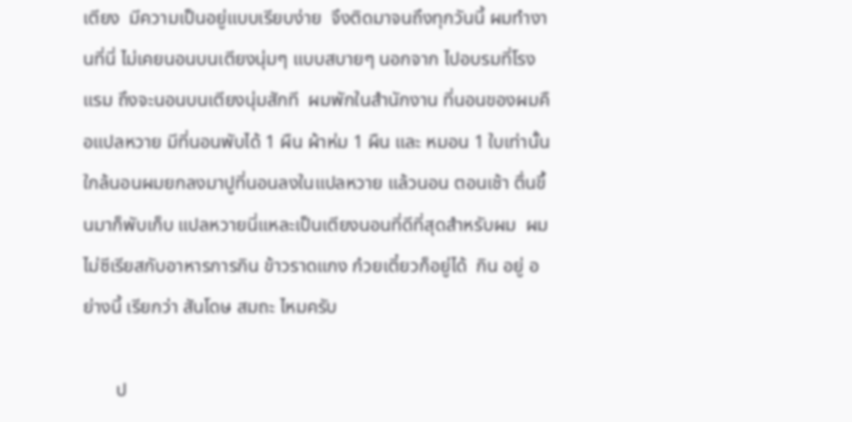เตียง  มีความเป็นอยู่แบบเรียบง่าย  จึงติดมาจนถึงทุกวันนี้ ผมทำงานที่นี่ ไม่เคยนอนบนเตียงนุ่มๆ แบบสบายๆ นอกจาก ไปอบรมที่โรงแรม ถึงจะนอนบนเตียงนุ่มสักที  ผมพักในสำนักงาน ที่นอนของผมคือแปลหวาย มีที่นอนพับได้ 1 ผืน ผ้าห่ม 1 ผืน และ หมอน 1 ใบเท่านั้น ใกล้นอนผมยกลงมาปูที่นอนลงในแปลหวาย แล้วนอน ตอนเช้า ตื่นขึ้นมาก็พับเก็บ แปลหวายนี่แหละเป็นเตียงนอนที่ดีที่สุดสำหรับผม  ผมไม่ซีเรียสกับอาหารการกิน ข้าวราดแกง ก๋วยเตี๋ยวก็อยู่ได้  กิน อยู่ อย่างนี้ เรียกว่า สันโดษ สมถะ ไหมครับ

       ป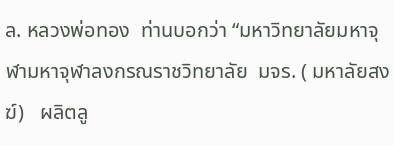ล. หลวงพ่อทอง  ท่านบอกว่า “มหาวิทยาลัยมหาจุฬามหาจุฬาลงกรณราชวิทยาลัย  มจร. ( มหาลัยสงฆ์)   ผลิตลู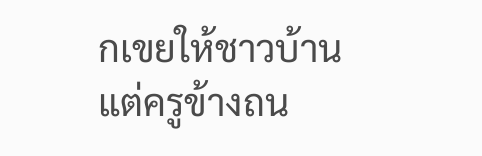กเขยให้ชาวบ้าน แต่ครูข้างถน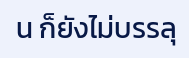น ก็ยังไม่บรรลุ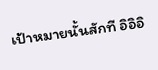เป้าหมายนั้นสักที อิอิอิ